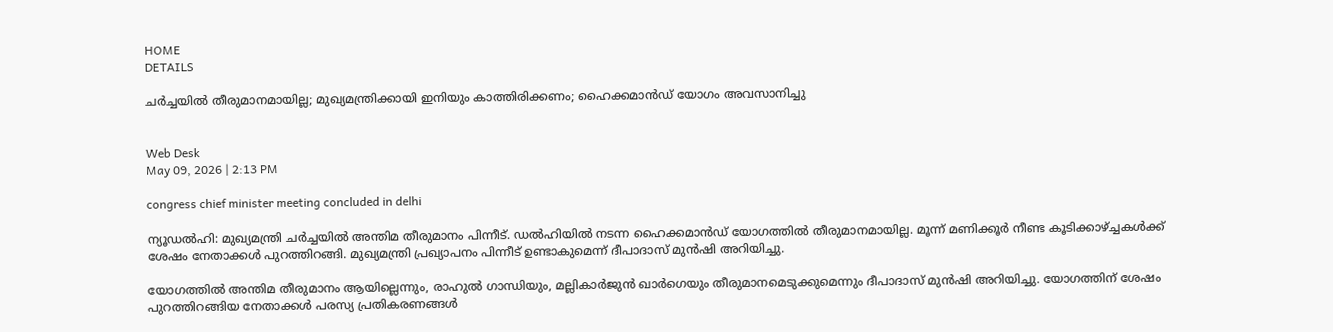HOME
DETAILS

ചര്‍ച്ചയില്‍ തീരുമാനമായില്ല; മുഖ്യമന്ത്രിക്കായി ഇനിയും കാത്തിരിക്കണം; ഹൈക്കമാന്‍ഡ് യോഗം അവസാനിച്ചു


Web Desk
May 09, 2026 | 2:13 PM

congress chief minister meeting concluded in delhi

ന്യൂഡല്‍ഹി: മുഖ്യമന്ത്രി ചര്‍ച്ചയില്‍ അന്തിമ തീരുമാനം പിന്നീട്. ഡല്‍ഹിയില്‍ നടന്ന ഹൈക്കമാന്‍ഡ് യോഗത്തില്‍ തീരുമാനമായില്ല. മൂന്ന് മണിക്കൂര്‍ നീണ്ട കൂടിക്കാഴ്ച്ചകള്‍ക്ക് ശേഷം നേതാക്കള്‍ പുറത്തിറങ്ങി. മുഖ്യമന്ത്രി പ്രഖ്യാപനം പിന്നീട് ഉണ്ടാകുമെന്ന് ദീപാദാസ് മുന്‍ഷി അറിയിച്ചു.

യോഗത്തില്‍ അന്തിമ തീരുമാനം ആയില്ലെന്നും, രാഹുല്‍ ഗാന്ധിയും, മല്ലികാര്‍ജുന്‍ ഖാര്‍ഗെയും തീരുമാനമെടുക്കുമെന്നും ദീപാദാസ് മുന്‍ഷി അറിയിച്ചു. യോഗത്തിന് ശേഷം പുറത്തിറങ്ങിയ നേതാക്കള്‍ പരസ്യ പ്രതികരണങ്ങള്‍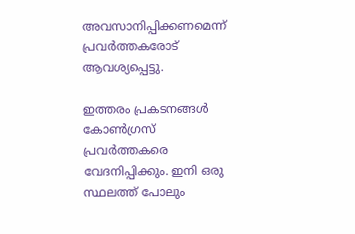അവസാനിപ്പിക്കണമെന്ന് പ്രവര്‍ത്തകരോട് ആവശ്യപ്പെട്ടു.

ഇത്തരം പ്രകടനങ്ങള്‍ കോണ്‍ഗ്രസ് പ്രവര്‍ത്തകരെ വേദനിപ്പിക്കും. ഇനി ഒരു സ്ഥലത്ത് പോലും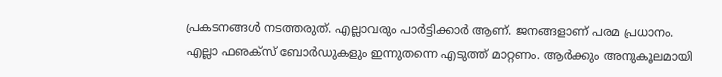പ്രകടനങ്ങള്‍ നടത്തരുത്. എല്ലാവരും പാര്‍ട്ടിക്കാര്‍ ആണ്. ജനങ്ങളാണ് പരമ പ്രധാനം. എല്ലാ ഫഌക്‌സ് ബോര്‍ഡുകളും ഇന്നുതന്നെ എടുത്ത് മാറ്റണം. ആര്‍ക്കും അനുകൂലമായി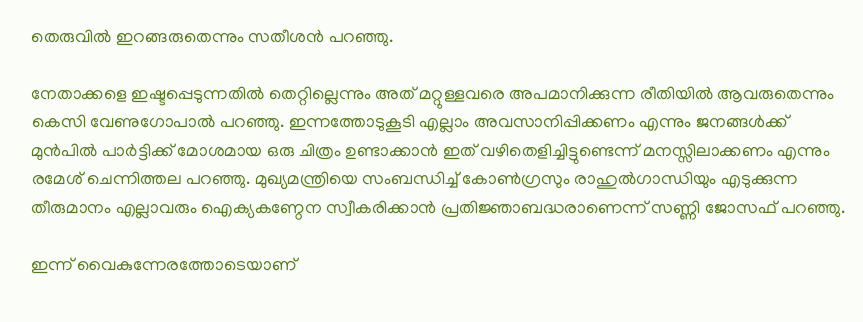തെരുവില്‍ ഇറങ്ങരുതെന്നും സതീശന്‍ പറഞ്ഞു.

നേതാക്കളെ ഇഷ്ടപ്പെടുന്നതിൽ തെറ്റില്ലെന്നും അത് മറ്റുള്ളവരെ അപമാനിക്കുന്ന രീതിയിൽ ആവരുതെന്നും കെസി വേണുഗോപാൽ പറഞ്ഞു. ഇന്നത്തോടുകൂടി എല്ലാം അവസാനിപ്പിക്കണം എന്നും ജനങ്ങൾക്ക് മുൻപിൽ പാർട്ടിക്ക് മോശമായ ഒരു ചിത്രം ഉണ്ടാക്കാൻ ഇത് വഴിതെളിച്ചിട്ടുണ്ടെന്ന് മനസ്സിലാക്കണം എന്നും രമേശ് ചെന്നിത്തല പറഞ്ഞു. മുഖ്യമന്ത്രിയെ സംബന്ധിച്ച് കോൺഗ്രസും രാഹുൽഗാന്ധിയും എടുക്കുന്ന തീരുമാനം എല്ലാവരും ഐക്യകണ്ഠേന സ്വീകരിക്കാൻ പ്രതിജ്ഞാബദ്ധരാണെന്ന് സണ്ണി ജോസഫ് പറഞ്ഞു.

ഇന്ന് വൈകുന്നേരത്തോടെയാണ്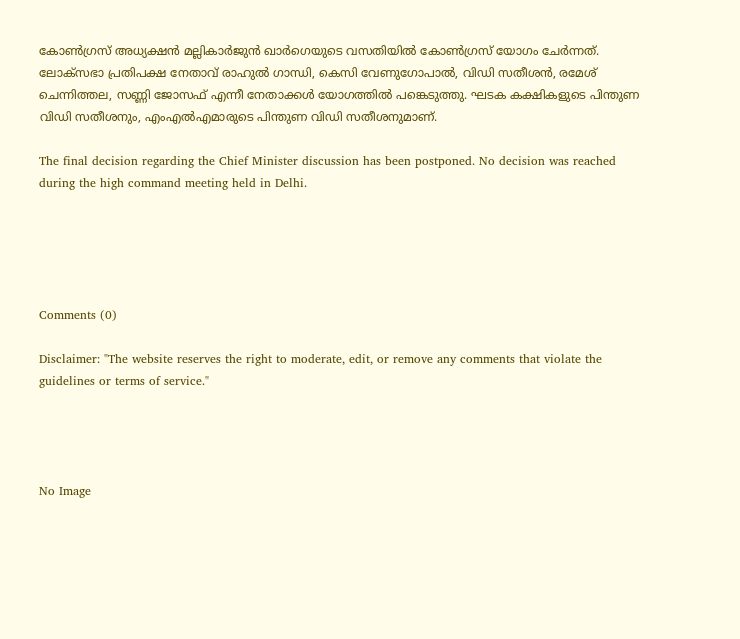കോണ്‍ഗ്രസ് അധ്യക്ഷന്‍ മല്ലികാര്‍ജുന്‍ ഖാര്‍ഗെയുടെ വസതിയില്‍ കോണ്‍ഗ്രസ് യോഗം ചേര്‍ന്നത്. ലോക്‌സഭാ പ്രതിപക്ഷ നേതാവ് രാഹുല്‍ ഗാന്ധി, കെസി വേണുഗോപാല്‍, വിഡി സതീശന്‍, രമേശ് ചെന്നിത്തല, സണ്ണി ജോസഫ് എന്നീ നേതാക്കള്‍ യോഗത്തില്‍ പങ്കെടുത്തു. ഘടക കക്ഷികളുടെ പിന്തുണ വിഡി സതീശനും, എംഎല്‍എമാരുടെ പിന്തുണ വിഡി സതീശനുമാണ്.

The final decision regarding the Chief Minister discussion has been postponed. No decision was reached during the high command meeting held in Delhi.





Comments (0)

Disclaimer: "The website reserves the right to moderate, edit, or remove any comments that violate the guidelines or terms of service."




No Image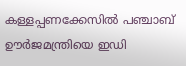കള്ളപ്പണക്കേസില്‍ പഞ്ചാബ് ഊര്‍ജമന്ത്രിയെ ഇഡി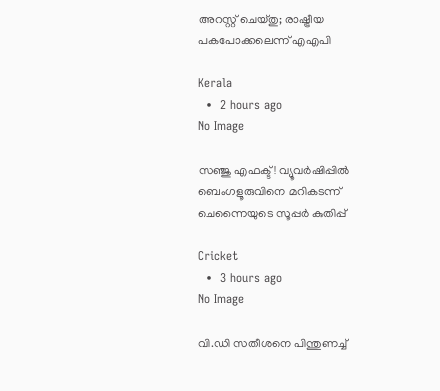അറസ്റ്റ് ചെയ്തു; രാഷ്ട്രീയ പകപോക്കലെന്ന് എഎപി

Kerala
  •  2 hours ago
No Image

സഞ്ജു എഫക്ട്! വ്യൂവർഷിപ്പിൽ ബെംഗളൂരുവിനെ മറികടന്ന് ചെന്നൈയുടെ സൂപ്പർ കുതിപ്പ്

Cricket
  •  3 hours ago
No Image

വി.ഡി സതീശനെ പിന്തുണച്ച്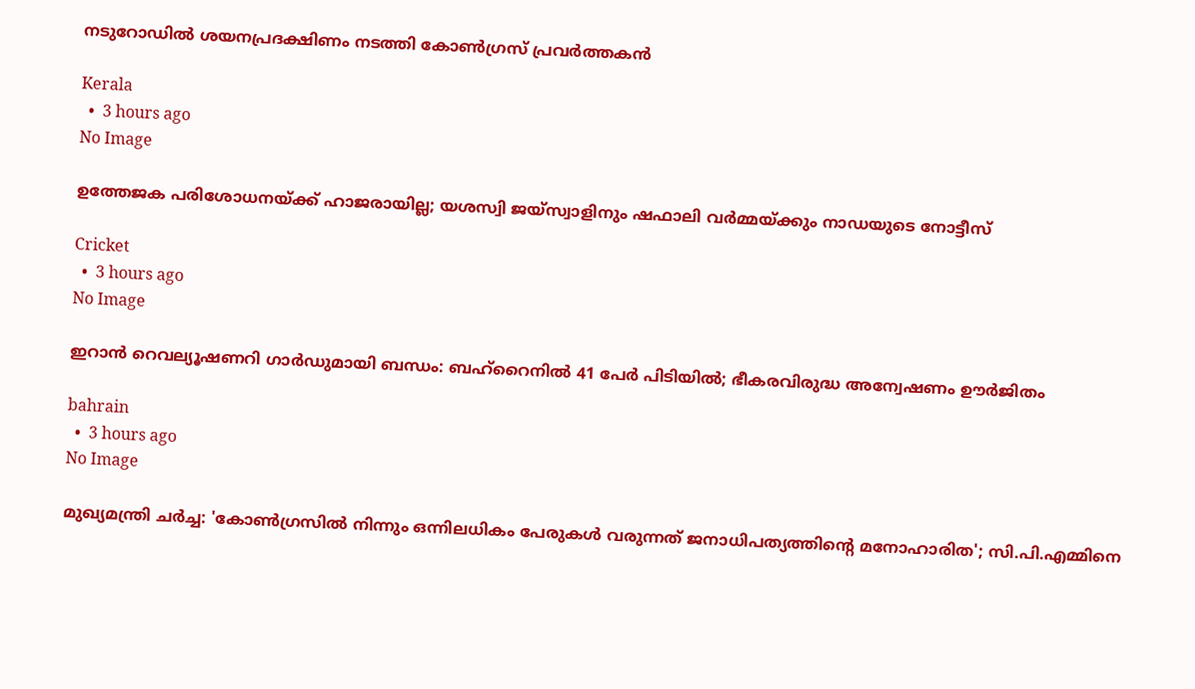നടുറോഡില്‍ ശയനപ്രദക്ഷിണം നടത്തി കോണ്‍ഗ്രസ് പ്രവര്‍ത്തകന്‍

Kerala
  •  3 hours ago
No Image

ഉത്തേജക പരിശോധനയ്ക്ക് ഹാജരായില്ല; യശസ്വി ജയ്‌സ്വാളിനും ഷഫാലി വർമ്മയ്ക്കും നാഡയുടെ നോട്ടീസ്

Cricket
  •  3 hours ago
No Image

ഇറാൻ റെവല്യൂഷണറി ഗാർഡുമായി ബന്ധം: ബഹ്‌റൈനിൽ 41 പേർ പിടിയിൽ; ഭീകരവിരുദ്ധ അന്വേഷണം ഊർജിതം

bahrain
  •  3 hours ago
No Image

മുഖ്യമന്ത്രി ചർച്ച: 'കോൺഗ്രസിൽ നിന്നും ഒന്നിലധികം പേരുകൾ വരുന്നത് ജനാധിപത്യത്തിന്റെ മനോഹാരിത'; സി.പി.എമ്മിനെ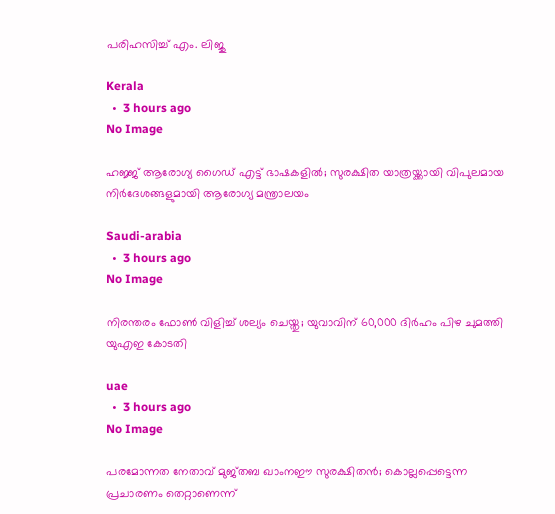പരിഹസിച്ച് എം. ലിജു

Kerala
  •  3 hours ago
No Image

ഹജ്ജ് ആരോഗ്യ ഗൈഡ് എട്ട് ഭാഷകളിൽ; സുരക്ഷിത യാത്രയ്ക്കായി വിപുലമായ നിർദേശങ്ങളുമായി ആരോഗ്യ മന്ത്രാലയം

Saudi-arabia
  •  3 hours ago
No Image

നിരന്തരം ഫോൺ വിളിച്ച് ശല്യം ചെയ്തു; യുവാവിന് 60,000 ദിർഹം പിഴ ചുമത്തി യുഎഇ കോടതി

uae
  •  3 hours ago
No Image

പരമോന്നത നേതാവ് മുജ്തബ ഖാംനഈ സുരക്ഷിതൻ; കൊല്ലപ്പെട്ടെന്ന പ്രചാരണം തെറ്റാണെന്ന്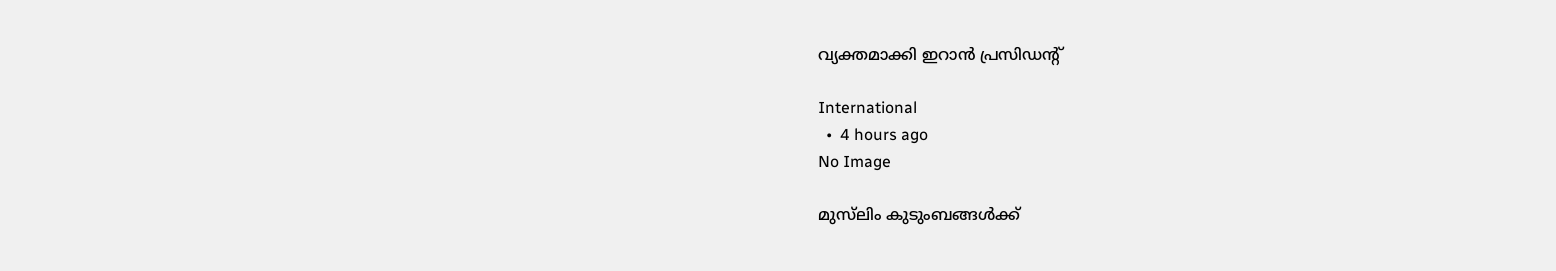വ്യക്തമാക്കി ഇറാൻ പ്രസിഡന്റ്

International
  •  4 hours ago
No Image

മുസ്‌ലിം കുടുംബങ്ങള്‍ക്ക്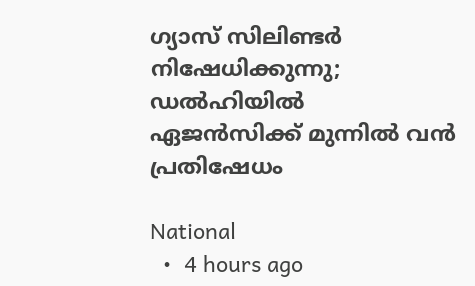ഗ്യാസ് സിലിണ്ടർ നിഷേധിക്കുന്നു; ഡൽഹിയിൽ ഏജൻസിക്ക് മുന്നിൽ വൻ പ്രതിഷേധം

National
  •  4 hours ago